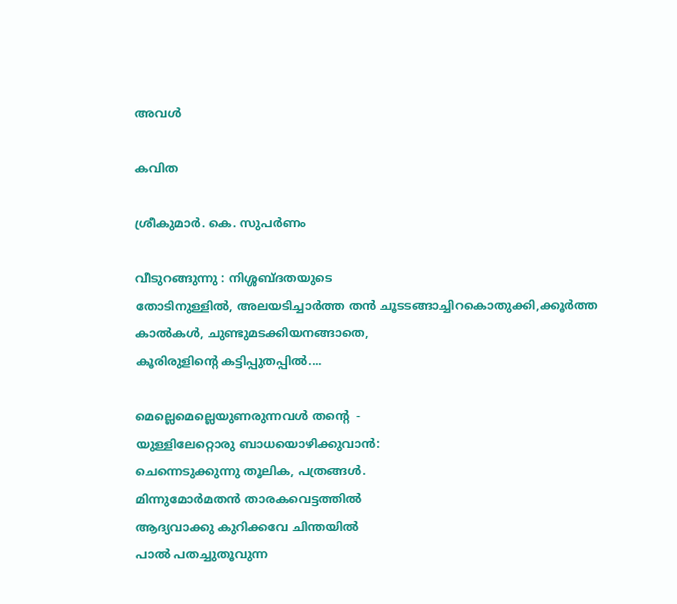അവൾ

കവിത

ശ്രീകുമാർ. കെ. സുപർണം

വീടുറങ്ങുന്നു : നിശ്ശബ്ദതയുടെ
തോടിനുള്ളിൽ, അലയടിച്ചാർത്ത തൻ ചൂടടങ്ങാച്ചിറകൊതുക്കി,ക്കൂർത്ത
കാൽകൾ, ചുണ്ടുമടക്കിയനങ്ങാതെ,
കൂരിരുളിന്‍റെ കട്ടിപ്പുതപ്പിൽ....

മെല്ലെമെല്ലെയുണരുന്നവൾ തന്‍റെ  -
യുള്ളിലേറ്റൊരു ബാധയൊഴിക്കുവാൻ:
ചെന്നെടുക്കുന്നു തൂലിക, പത്രങ്ങൾ.
മിന്നുമോർമതൻ താരകവെട്ടത്തിൽ
ആദ്യവാക്കു കുറിക്കവേ ചിന്തയിൽ
പാൽ പതച്ചുതൂവുന്ന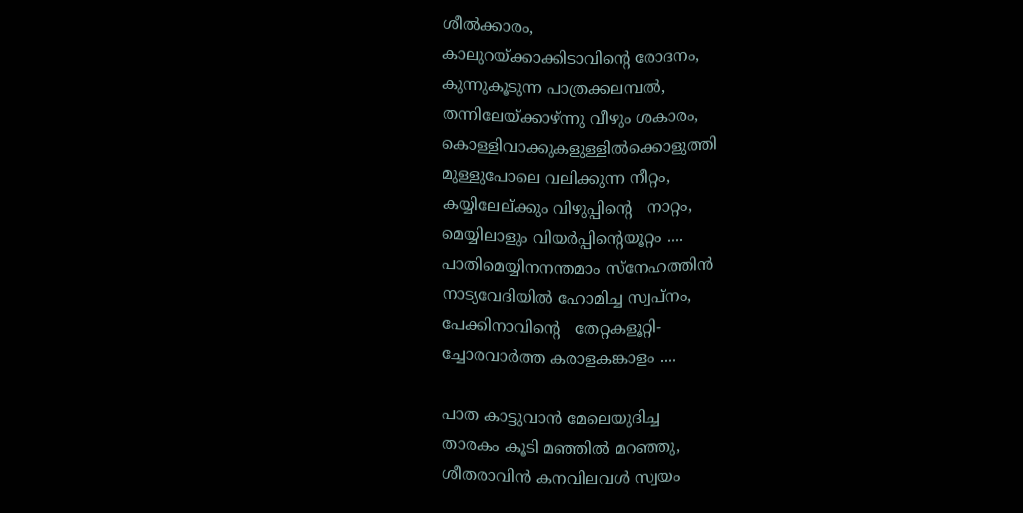ശീൽക്കാരം,
കാലുറയ്ക്കാക്കിടാവിന്‍റെ രോദനം,
കുന്നുകൂടുന്ന പാത്രക്കലമ്പൽ,
തന്നിലേയ്ക്കാഴ്ന്നു വീഴും ശകാരം,
കൊള്ളിവാക്കുകളുള്ളിൽക്കൊളുത്തി
മുള്ളുപോലെ വലിക്കുന്ന നീറ്റം,
കയ്യിലേല്ക്കും വിഴുപ്പിന്‍റെ   നാറ്റം,
മെയ്യിലാളും വിയർപ്പിന്‍റെയൂറ്റം ....
പാതിമെയ്യിനനന്തമാം സ്നേഹത്തിൻ
നാട്യവേദിയിൽ ഹോമിച്ച സ്വപ്നം,
പേക്കിനാവിന്‍റെ   തേറ്റകളൂറ്റി-
ച്ചോരവാർത്ത കരാളകങ്കാളം ....

പാത കാട്ടുവാൻ മേലെയുദിച്ച
താരകം കൂടി മഞ്ഞിൽ മറഞ്ഞു,
ശീതരാവിൻ കനവിലവൾ സ്വയം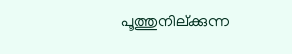പൂത്തുനില്ക്കുന്ന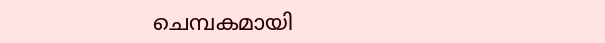ചെമ്പകമായി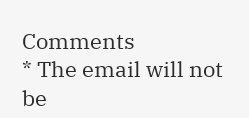Comments
* The email will not be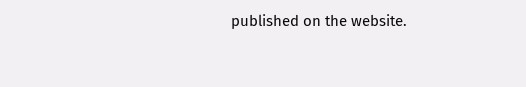published on the website.